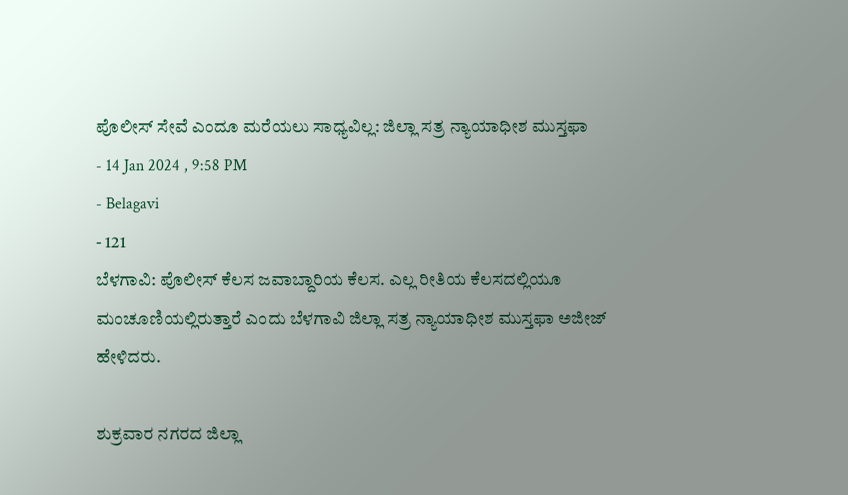ಪೊಲೀಸ್ ಸೇವೆ ಎಂದೂ ಮರೆಯಲು ಸಾಧ್ಯವಿಲ್ಲ: ಜಿಲ್ಲಾ ಸತ್ರ ನ್ಯಾಯಾಧೀಶ ಮುಸ್ತಫಾ
- 14 Jan 2024 , 9:58 PM
- Belagavi
- 121
ಬೆಳಗಾವಿ: ಪೊಲೀಸ್ ಕೆಲಸ ಜವಾಬ್ದಾರಿಯ ಕೆಲಸ. ಎಲ್ಲ ರೀತಿಯ ಕೆಲಸದಲ್ಲಿಯೂ ಮಂಚೂಣಿಯಲ್ಲಿರುತ್ತಾರೆ ಎಂದು ಬೆಳಗಾವಿ ಜಿಲ್ಲಾ ಸತ್ರ ನ್ಯಾಯಾಧೀಶ ಮುಸ್ತಫಾ ಅಜೀಜ್ ಹೇಳಿದರು.

ಶುಕ್ರವಾರ ನಗರದ ಜಿಲ್ಲಾ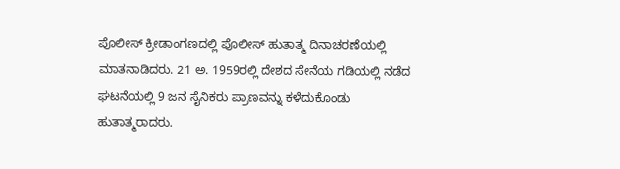ಪೊಲೀಸ್ ಕ್ರೀಡಾಂಗಣದಲ್ಲಿ ಪೊಲೀಸ್ ಹುತಾತ್ಮ ದಿನಾಚರಣೆಯಲ್ಲಿ ಮಾತನಾಡಿದರು. 21 ಅ. 1959ರಲ್ಲಿ ದೇಶದ ಸೇನೆಯ ಗಡಿಯಲ್ಲಿ ನಡೆದ ಘಟನೆಯಲ್ಲಿ 9 ಜನ ಸೈನಿಕರು ಪ್ರಾಣವನ್ನು ಕಳೆದುಕೊಂಡು ಹುತಾತ್ಮರಾದರು.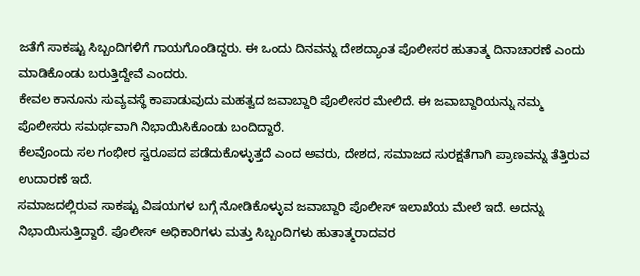ಜತೆಗೆ ಸಾಕಷ್ಟು ಸಿಬ್ಬಂದಿಗಳಿಗೆ ಗಾಯಗೊಂಡಿದ್ದರು. ಈ ಒಂದು ದಿನವನ್ನು ದೇಶದ್ಯಾಂತ ಪೊಲೀಸರ ಹುತಾತ್ಮ ದಿನಾಚಾರಣೆ ಎಂದು ಮಾಡಿಕೊಂಡು ಬರುತ್ತಿದ್ದೇವೆ ಎಂದರು.
ಕೇವಲ ಕಾನೂನು ಸುವ್ಯವಸ್ಥೆ ಕಾಪಾಡುವುದು ಮಹತ್ವದ ಜವಾಬ್ದಾರಿ ಪೊಲೀಸರ ಮೇಲಿದೆ. ಈ ಜವಾಬ್ದಾರಿಯನ್ನು ನಮ್ಮ ಪೊಲೀಸರು ಸಮರ್ಥವಾಗಿ ನಿಭಾಯಿಸಿಕೊಂಡು ಬಂದಿದ್ದಾರೆ.
ಕೆಲವೊಂದು ಸಲ ಗಂಭೀರ ಸ್ವರೂಪದ ಪಡೆದುಕೊಳ್ಳುತ್ತದೆ ಎಂದ ಅವರು, ದೇಶದ, ಸಮಾಜದ ಸುರಕ್ಷತೆಗಾಗಿ ಪ್ರಾಣವನ್ನು ತೆತ್ತಿರುವ ಉದಾರಣೆ ಇದೆ.
ಸಮಾಜದಲ್ಲಿರುವ ಸಾಕಷ್ಟು ವಿಷಯಗಳ ಬಗ್ಗೆ ನೋಡಿಕೊಳ್ಳುವ ಜವಾಬ್ದಾರಿ ಪೊಲೀಸ್ ಇಲಾಖೆಯ ಮೇಲೆ ಇದೆ. ಅದನ್ನು ನಿಭಾಯಿಸುತ್ತಿದ್ದಾರೆ. ಪೊಲೀಸ್ ಅಧಿಕಾರಿಗಳು ಮತ್ತು ಸಿಬ್ಬಂದಿಗಳು ಹುತಾತ್ಮರಾದವರ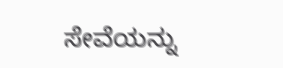ಸೇವೆಯನ್ನು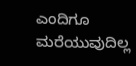ಎಂದಿಗೂ ಮರೆಯುವುದಿಲ್ಲ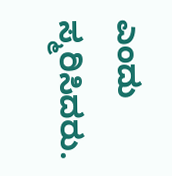ಎಂದು ಸ್ಮರಿಸಿದರು.